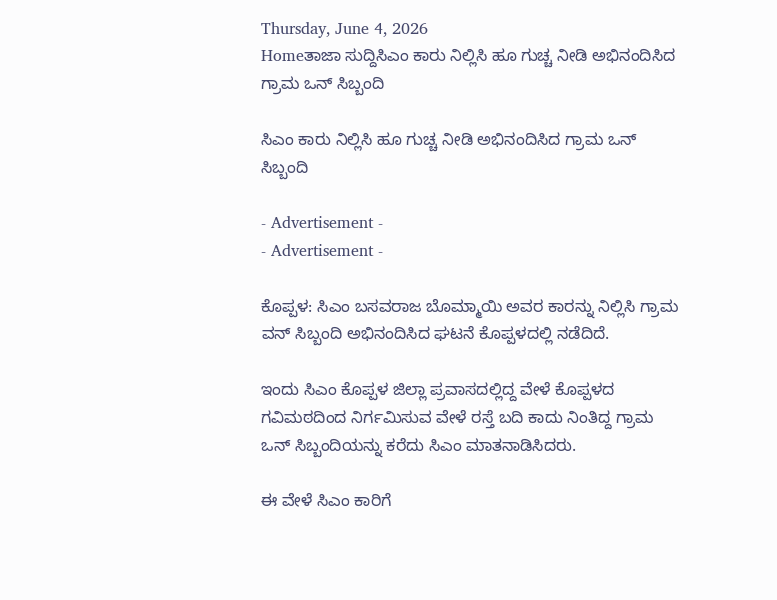Thursday, June 4, 2026
Homeತಾಜಾ ಸುದ್ದಿಸಿಎಂ ಕಾರು ನಿಲ್ಲಿಸಿ ಹೂ ಗುಚ್ಚ ನೀಡಿ ಅಭಿನಂದಿಸಿದ ಗ್ರಾಮ ಒನ್ ಸಿಬ್ಬಂದಿ

ಸಿಎಂ ಕಾರು ನಿಲ್ಲಿಸಿ ಹೂ ಗುಚ್ಚ ನೀಡಿ ಅಭಿನಂದಿಸಿದ ಗ್ರಾಮ ಒನ್ ಸಿಬ್ಬಂದಿ

- Advertisement -
- Advertisement -

ಕೊಪ್ಪಳ: ಸಿಎಂ ಬಸವರಾಜ ಬೊಮ್ಮಾಯಿ‌ ಅವರ ಕಾರನ್ನು ನಿಲ್ಲಿಸಿ ಗ್ರಾಮ ವನ್ ಸಿಬ್ಬಂದಿ ಅಭಿನಂದಿಸಿದ ಘಟನೆ ಕೊಪ್ಪಳದಲ್ಲಿ ನಡೆದಿದೆ.

ಇಂದು ಸಿಎಂ ಕೊಪ್ಪಳ ಜಿಲ್ಲಾ ಪ್ರವಾಸದಲ್ಲಿದ್ದ ವೇಳೆ ಕೊಪ್ಪಳದ ಗವಿಮಠದಿಂದ ನಿರ್ಗಮಿಸುವ ವೇಳೆ ರಸ್ತೆ ಬದಿ ಕಾದು ನಿಂತಿದ್ದ ಗ್ರಾಮ ಒನ್ ಸಿಬ್ಬಂದಿಯನ್ನು ಕರೆದು ಸಿಎಂ ಮಾತನಾಡಿಸಿದರು.

ಈ ವೇಳೆ ಸಿಎಂ ಕಾರಿಗೆ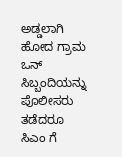ಅಡ್ಡಲಾಗಿ ಹೋದ ಗ್ರಾಮ ಒನ್ ಸಿಬ್ಬಂದಿಯನ್ನು ಪೊಲೀಸರು ತಡೆದರೂ ಸಿಎಂ ಗೆ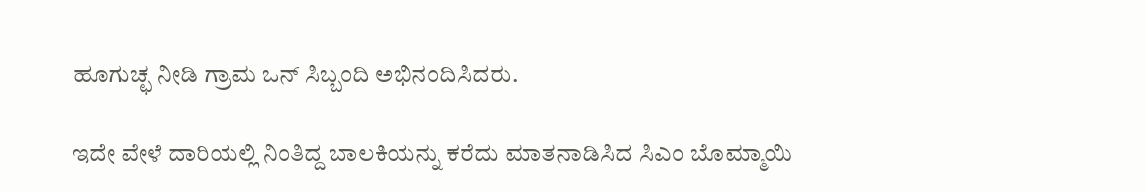ಹೂಗುಚ್ಛ ನೀಡಿ ಗ್ರಾಮ ಒನ್ ಸಿಬ್ಬಂದಿ ಅಭಿನಂದಿಸಿದರು.

ಇದೇ ವೇಳೆ ದಾರಿಯಲ್ಲಿ ನಿಂತಿದ್ದ ಬಾಲಕಿಯನ್ನು ಕರೆದು ಮಾತನಾಡಿಸಿದ ಸಿಎಂ ಬೊಮ್ಮಾಯಿ‌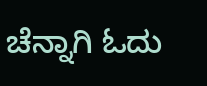ಚೆನ್ನಾಗಿ ಓದು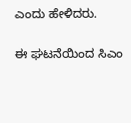ಎಂದು ಹೇಳಿದರು‌.

ಈ ಘಟನೆಯಿಂದ ಸಿಎಂ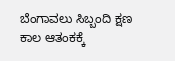ಬೆಂಗಾವಲು ಸಿಬ್ಬಂದಿ ಕ್ಷಣ ಕಾಲ ಆತಂಕಕ್ಕೆ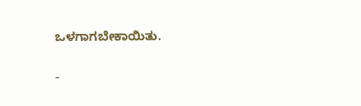ಒಳಗಾಗಬೇಕಾಯಿತು.

-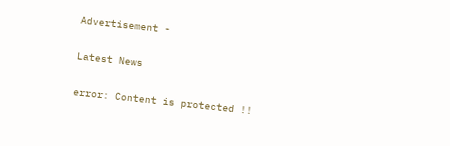Advertisement -

Latest News

error: Content is protected !!